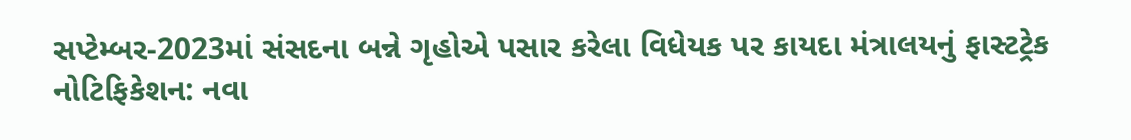સપ્ટેમ્બર-2023માં સંસદના બન્ને ગૃહોએ પસાર કરેલા વિધેયક પર કાયદા મંત્રાલયનું ફાસ્ટટ્રેક નોટિફિકેશન: નવા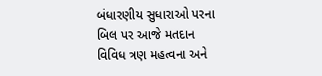બંધારણીય સુધારાઓ પરના બિલ પર આજે મતદાન
વિવિધ ત્રણ મહત્વના અને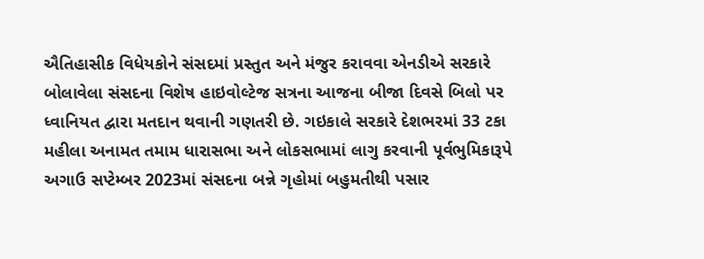ઐતિહાસીક વિધેયકોને સંસદમાં પ્રસ્તુત અને મંજુર કરાવવા એનડીએ સરકારે બોલાવેલા સંસદના વિશેષ હાઇવોલ્ટેજ સત્રના આજના બીજા દિવસે બિલો પર ધ્વાનિયત દ્વારા મતદાન થવાની ગણતરી છે. ગઇકાલે સરકારે દેશભરમાં 33 ટકા મહીલા અનામત તમામ ધારાસભા અને લોકસભામાં લાગુ કરવાની પૂર્વભુમિકારૂપે અગાઉ સપ્ટેમ્બર 2023માં સંસદના બન્ને ગૃહોમાં બહુમતીથી પસાર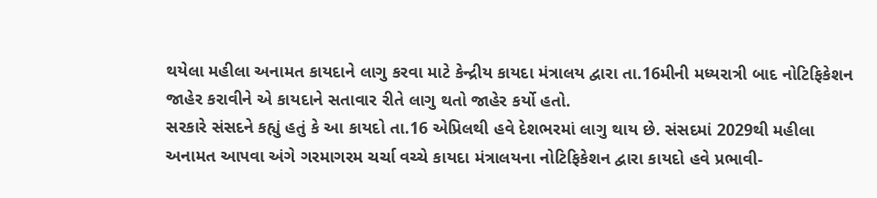થયેલા મહીલા અનામત કાયદાને લાગુ કરવા માટે કેન્દ્રીય કાયદા મંત્રાલય દ્વારા તા.16મીની મધ્યરાત્રી બાદ નોટિફિકેશન જાહેર કરાવીને એ કાયદાને સતાવાર રીતે લાગુ થતો જાહેર કર્યો હતો.
સરકારે સંસદને કહ્યું હતું કે આ કાયદો તા.16 એપ્રિલથી હવે દેશભરમાં લાગુ થાય છે. સંસદમાં 2029થી મહીલા અનામત આપવા અંગે ગરમાગરમ ચર્ચા વચ્ચે કાયદા મંત્રાલયના નોટિફિકેશન દ્વારા કાયદો હવે પ્રભાવી-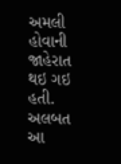અમલી હોવાની જાહેરાત થઇ ગઇ હતી. અલબત આ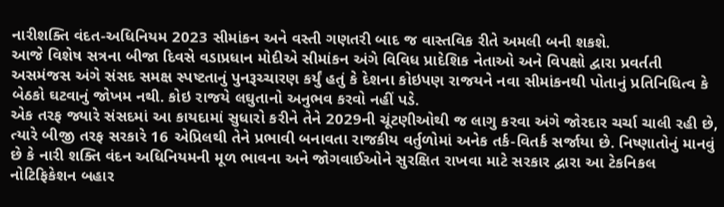નારીશક્તિ વંદત-અધિનિયમ 2023 સીમાંકન અને વસ્તી ગણતરી બાદ જ વાસ્તવિક રીતે અમલી બની શકશે.
આજે વિશેષ સત્રના બીજા દિવસે વડાપ્રધાન મોદીએ સીમાંકન અંગે વિવિધ પ્રાદેશિક નેતાઓ અને વિપક્ષો દ્વારા પ્રવર્તતી અસમંજસ અંગે સંસદ સમક્ષ સ્પષ્ટતાનું પુનરૂચ્ચારણ કર્યું હતું કે દેશના કોઇપણ રાજયને નવા સીમાંકનથી પોતાનું પ્રતિનિધિત્વ કે બેઠકો ઘટવાનું જોખમ નથી. કોઇ રાજયે લઘુતાનો અનુભવ કરવો નહીં પડે.
એક તરફ જ્યારે સંસદમાં આ કાયદામાં સુધારો કરીને તેને 2029ની ચૂંટણીઓથી જ લાગુ કરવા અંગે જોરદાર ચર્ચા ચાલી રહી છે, ત્યારે બીજી તરફ સરકારે 16 એપ્રિલથી તેને પ્રભાવી બનાવતા રાજકીય વર્તુળોમાં અનેક તર્ક-વિતર્ક સર્જાયા છે. નિષ્ણાતોનું માનવું છે કે નારી શક્તિ વંદન અધિનિયમની મૂળ ભાવના અને જોગવાઈઓને સુરક્ષિત રાખવા માટે સરકાર દ્વારા આ ટેકનિકલ નોટિફિકેશન બહાર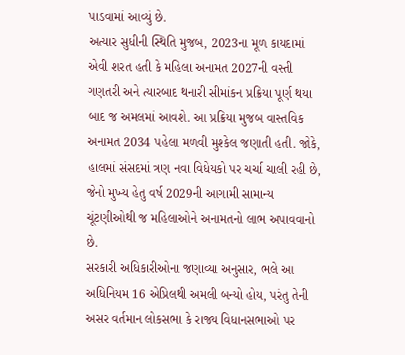પાડવામાં આવ્યું છે.
અત્યાર સુધીની સ્થિતિ મુજબ, 2023ના મૂળ કાયદામાં એવી શરત હતી કે મહિલા અનામત 2027ની વસ્તી ગણતરી અને ત્યારબાદ થનારી સીમાંકન પ્રક્રિયા પૂર્ણ થયા બાદ જ અમલમાં આવશે. આ પ્રક્રિયા મુજબ વાસ્તવિક અનામત 2034 પહેલા મળવી મુશ્કેલ જણાતી હતી. જોકે, હાલમાં સંસદમાં ત્રણ નવા વિધેયકો પર ચર્ચા ચાલી રહી છે, જેનો મુખ્ય હેતુ વર્ષ 2029ની આગામી સામાન્ય ચૂંટણીઓથી જ મહિલાઓને અનામતનો લાભ અપાવવાનો છે.
સરકારી અધિકારીઓના જણાવ્યા અનુસાર, ભલે આ અધિનિયમ 16 એપ્રિલથી અમલી બન્યો હોય, પરંતુ તેની અસર વર્તમાન લોકસભા કે રાજ્ય વિધાનસભાઓ પર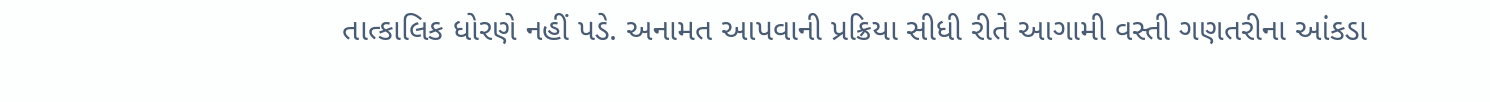તાત્કાલિક ધોરણે નહીં પડે. અનામત આપવાની પ્રક્રિયા સીધી રીતે આગામી વસ્તી ગણતરીના આંકડા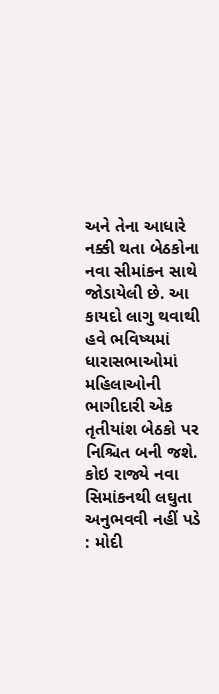અને તેના આધારે નક્કી થતા બેઠકોના નવા સીમાંકન સાથે જોડાયેલી છે. આ કાયદો લાગુ થવાથી હવે ભવિષ્યમાં ધારાસભાઓમાં મહિલાઓની ભાગીદારી એક તૃતીયાંશ બેઠકો પર નિશ્ચિત બની જશે.
કોઇ રાજ્યે નવા સિમાંકનથી લઘુતા અનુભવવી નહીં પડે : મોદી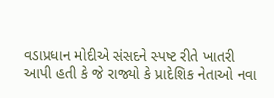વડાપ્રધાન મોદીએ સંસદને સ્પષ્ટ રીતે ખાતરી આપી હતી કે જે રાજ્યો કે પ્રાદેશિક નેતાઓ નવા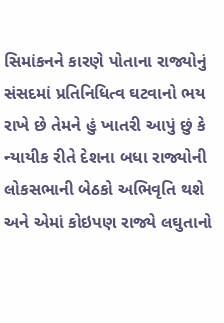સિમાંકનને કારણે પોતાના રાજ્યોનું સંસદમાં પ્રતિનિધિત્વ ઘટવાનો ભય રાખે છે તેમને હું ખાતરી આપું છું કે ન્યાયીક રીતે દેશના બધા રાજ્યોની લોકસભાની બેઠકો અભિવૃતિ થશે અને એમાં કોઇપણ રાજ્યે લઘુતાનો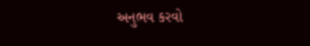અનુભવ કરવો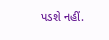પડશે નહીં.